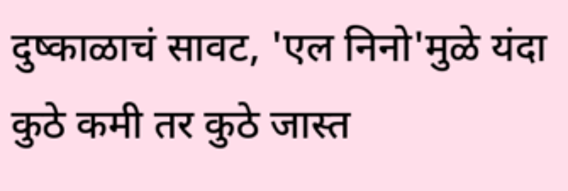दुष्काळाचं सावट, 'एल निनो'मुळे यंदा कुठे कमी तर कुठे जास्त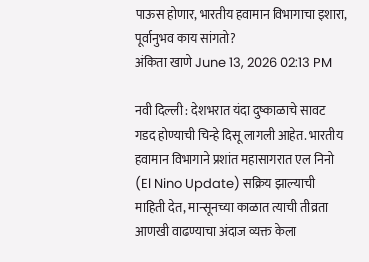पाऊस होणार, भारतीय हवामान विभागाचा इशारा, पूर्वानुभव काय सांगतो?
अंकिता खाणे June 13, 2026 02:13 PM

नवी दिल्ली : देशभरात यंदा दुष्काळाचे सावट गडद होण्याची चिन्हे दिसू लागली आहेत. भारतीय हवामान विभागाने प्रशांत महासागरात एल निनो (El Nino Update) सक्रिय झाल्याची माहिती देत, मान्सूनच्या काळात त्याची तीव्रता आणखी वाढण्याचा अंदाज व्यक्त केला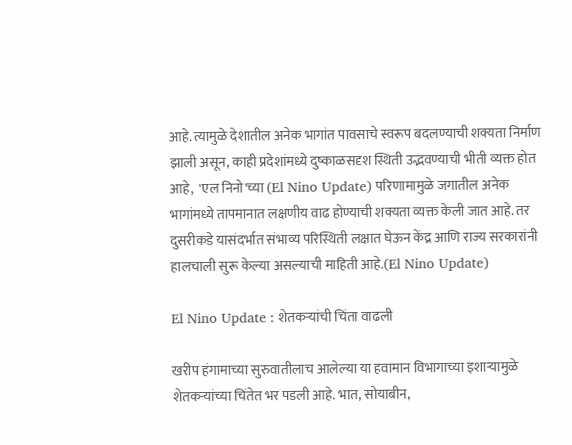आहे. त्यामुळे देशातील अनेक भागांत पावसाचे स्वरूप बदलण्याची शक्यता निर्माण झाली असून, काही प्रदेशांमध्ये दुष्काळसदृश स्थिती उद्भवण्याची भीती व्यक्त होत आहे,  'एल निनो'च्या (El Nino Update) परिणामामुळे जगातील अनेक भागांमध्ये तापमानात लक्षणीय वाढ होण्याची शक्यता व्यक्त केली जात आहे. तर दुसरीकडे यासंदर्भात संभाव्य परिस्थिती लक्षात घेऊन केंद्र आणि राज्य सरकारांनी हालचाली सुरू केल्या असल्याची माहिती आहे.(El Nino Update)

El Nino Update : शेतकऱ्यांची चिंता वाढली

खरीप हंगामाच्या सुरुवातीलाच आलेल्या या हवामान विभागाच्या इशाऱ्यामुळे शेतकऱ्यांच्या चिंतेत भर पडली आहे. भात, सोयाबीन,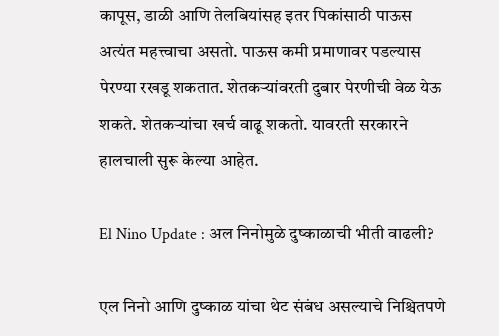कापूस, डाळी आणि तेलबियांसह इतर पिकांसाठी पाऊस अत्यंत महत्त्वाचा असतो. पाऊस कमी प्रमाणावर पडल्यास पेरण्या रखडू शकतात. शेतकऱ्यांवरती दुबार पेरणीची वेळ येऊ शकते. शेतकऱ्यांचा खर्च वाढू शकतो. यावरती सरकारने हालचाली सुरू केल्या आहेत.

El Nino Update : अल निनोमुळे दुष्काळाची भीती वाढली?

एल निनो आणि दुष्काळ यांचा थेट संबंध असल्याचे निश्चितपणे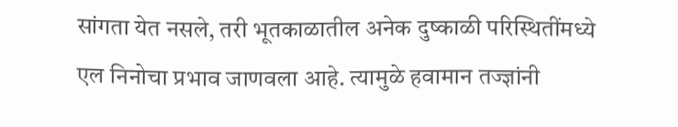सांगता येत नसले, तरी भूतकाळातील अनेक दुष्काळी परिस्थितींमध्ये एल निनोचा प्रभाव जाणवला आहे. त्यामुळे हवामान तज्ज्ञांनी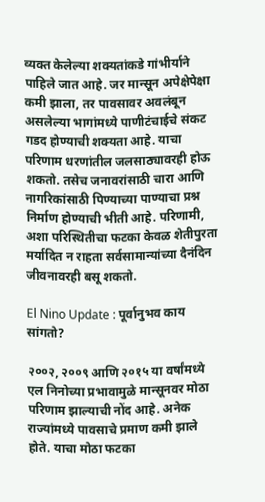व्यक्त केलेल्या शक्यतांकडे गांभीर्याने पाहिले जात आहे. जर मान्सून अपेक्षेपेक्षा कमी झाला, तर पावसावर अवलंबून असलेल्या भागांमध्ये पाणीटंचाईचे संकट गडद होण्याची शक्यता आहे. याचा परिणाम धरणांतील जलसाठ्यावरही होऊ शकतो. तसेच जनावरांसाठी चारा आणि नागरिकांसाठी पिण्याच्या पाण्याचा प्रश्न निर्माण होण्याची भीती आहे. परिणामी, अशा परिस्थितीचा फटका केवळ शेतीपुरता मर्यादित न राहता सर्वसामान्यांच्या दैनंदिन जीवनावरही बसू शकतो.

El Nino Update : पूर्वानुभव काय सांगतो?

२००२, २००९ आणि २०१५ या वर्षांमध्ये एल निनोच्या प्रभावामुळे मान्सूनवर मोठा परिणाम झाल्याची नोंद आहे. अनेक राज्यांमध्ये पावसाचे प्रमाण कमी झाले होते. याचा मोठा फटका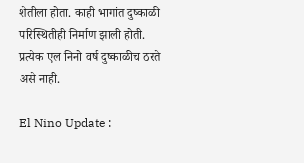शेतीला होता. काही भागांत दुष्काळी परिस्थितीही निर्माण झाली होती. प्रत्येक एल निनो वर्ष दुष्काळीच ठरते असे नाही.

El Nino Update :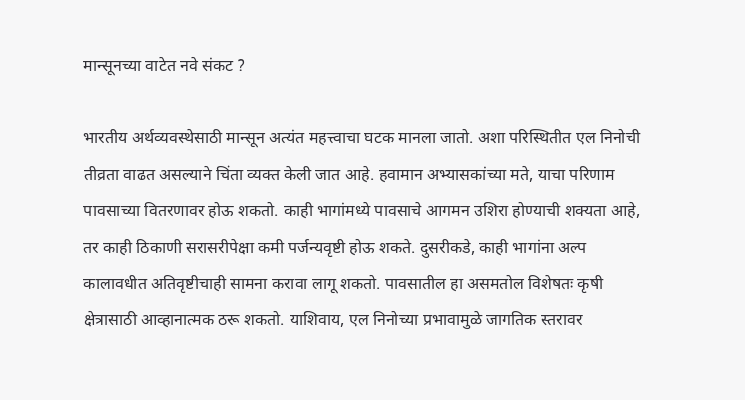मान्सूनच्या वाटेत नवे संकट ?

भारतीय अर्थव्यवस्थेसाठी मान्सून अत्यंत महत्त्वाचा घटक मानला जातो. अशा परिस्थितीत एल निनोची तीव्रता वाढत असल्याने चिंता व्यक्त केली जात आहे. हवामान अभ्यासकांच्या मते, याचा परिणाम पावसाच्या वितरणावर होऊ शकतो. काही भागांमध्ये पावसाचे आगमन उशिरा होण्याची शक्यता आहे, तर काही ठिकाणी सरासरीपेक्षा कमी पर्जन्यवृष्टी होऊ शकते. दुसरीकडे, काही भागांना अल्प कालावधीत अतिवृष्टीचाही सामना करावा लागू शकतो. पावसातील हा असमतोल विशेषतः कृषी क्षेत्रासाठी आव्हानात्मक ठरू शकतो. याशिवाय, एल निनोच्या प्रभावामुळे जागतिक स्तरावर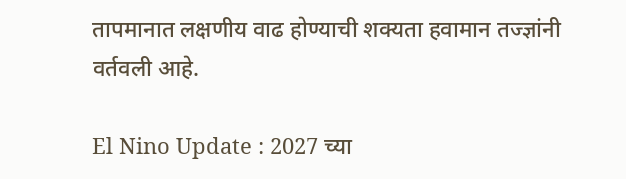तापमानात लक्षणीय वाढ होण्याची शक्यता हवामान तज्ज्ञांनी वर्तवली आहे.

El Nino Update : 2027 च्या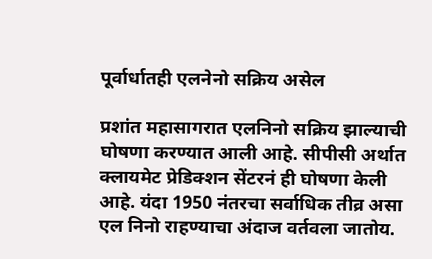पूर्वार्धातही एलनेनो सक्रिय असेल

प्रशांत महासागरात एलनिनो सक्रिय झाल्याची घोषणा करण्यात आली आहे. सीपीसी अर्थात क्लायमेट प्रेडिक्शन सेंटरनं ही घोषणा केली
आहे. यंदा 1950 नंतरचा सर्वाधिक तीव्र असा एल निनो राहण्याचा अंदाज वर्तवला जातोय.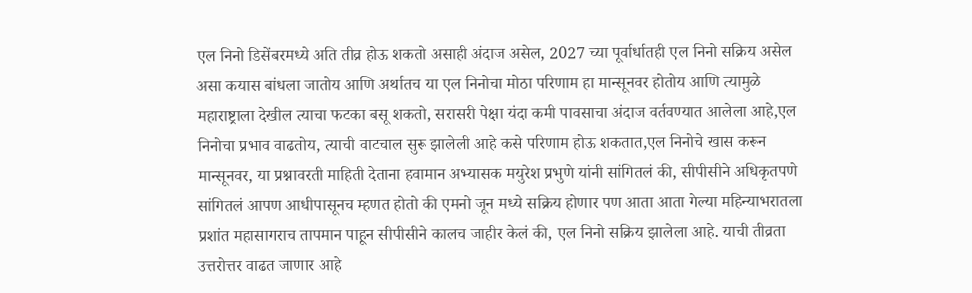एल निनो डिसेंबरमध्ये अति तीव्र होऊ शकतो असाही अंदाज असेल, 2027 च्या पूर्वार्धातही एल निनो सक्रिय असेल असा कयास बांधला जातोय आणि अर्थातच या एल निनोचा मोठा परिणाम हा मान्सूनवर होतोय आणि त्यामुळे महाराष्ट्राला देखील त्याचा फटका बसू शकतो, सरासरी पेक्षा यंदा कमी पावसाचा अंदाज वर्तवण्यात आलेला आहे,एल निनोचा प्रभाव वाढतोय, त्याची वाटचाल सुरू झालेली आहे कसे परिणाम होऊ शकतात,एल निनोचे खास करून मान्सूनवर, या प्रश्नावरती माहिती देताना हवामान अभ्यासक मयुरेश प्रभुणे यांनी सांगितलं की, सीपीसीने अधिकृतपणे सांगितलं आपण आधीपासूनच म्हणत होतो की एमनो जून मध्ये सक्रिय होणार पण आता आता गेल्या महिन्याभरातला प्रशांत महासागराच तापमान पाहून सीपीसीने कालच जाहीर केलं की, एल निनो सक्रिय झालेला आहे. याची तीव्रता उत्तरोत्तर वाढत जाणार आहे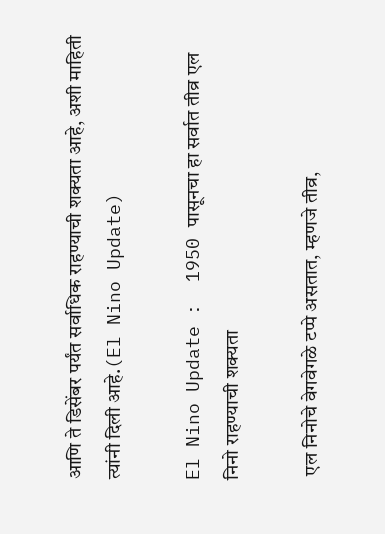आणि ते डिसेंबर पर्यंत सर्वाधिक राहण्याची शक्यता आहे, अशी माहिती त्यांनी दिली आहे.(El Nino Update)

El Nino Update :  1950 पासूनचा हा सर्वात तीव्र एल निनो राहण्याची शक्यता

 एल निनोचे वेगवेगळे टप्पे असतात, म्हणजे तीव्र,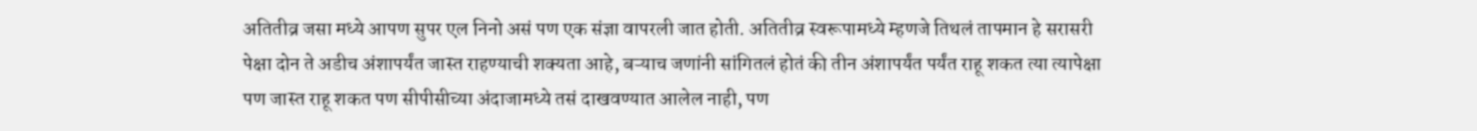अतितीव्र जसा मध्ये आपण सुपर एल निनो असं पण एक संज्ञा वापरली जात होती. अतितीव्र स्वरूपामध्ये म्हणजे तिथलं तापमान हे सरासरी पेक्षा दोन ते अडीच अंशापर्यंत जास्त राहण्याची शक्यता आहे, बऱ्याच जणांनी सांगितलं होतं की तीन अंशापर्यंत पर्यंत राहू शकत त्या त्यापेक्षा पण जास्त राहू शकत पण सीपीसीच्या अंदाजामध्ये तसं दाखवण्यात आलेल नाही, पण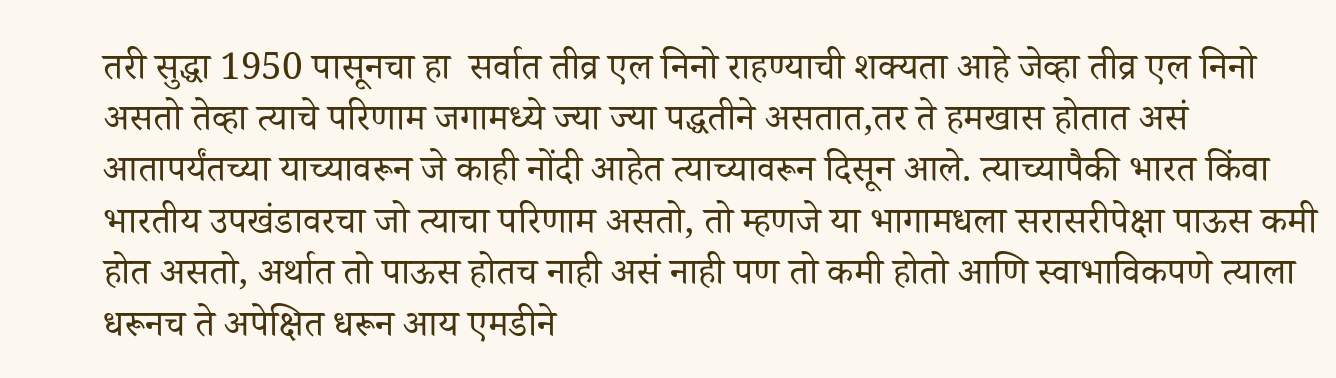तरी सुद्धा 1950 पासूनचा हा  सर्वात तीव्र एल निनो राहण्याची शक्यता आहे जेव्हा तीव्र एल निनो असतो तेव्हा त्याचे परिणाम जगामध्ये ज्या ज्या पद्धतीने असतात,तर ते हमखास होतात असं आतापर्यंतच्या याच्यावरून जे काही नोंदी आहेत त्याच्यावरून दिसून आले. त्याच्यापैकी भारत किंवा भारतीय उपखंडावरचा जो त्याचा परिणाम असतो, तो म्हणजे या भागामधला सरासरीपेक्षा पाऊस कमी होत असतो, अर्थात तो पाऊस होतच नाही असं नाही पण तो कमी होतो आणि स्वाभाविकपणे त्याला धरूनच ते अपेक्षित धरून आय एमडीने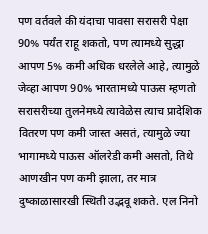पण वर्तवले की यंदाचा पावसा सरासरी पेक्षा 90% पर्यंत राहू शकतो, पण त्यामध्ये सुद्धा आपण 5% कमी अधिक धरलेले आहे, त्यामुळे जेव्हा आपण 90% भारतामध्ये पाऊस म्हणतो सरासरीच्या तुलनेमध्ये त्यावेळेस त्याच प्रादेशिक वितरण पण कमी जास्त असतं, त्यामुळे ज्या भागामध्ये पाऊस ऑलरेडी कमी असतो, तिथे आणखीन पण कमी झाला, तर मात्र दुष्काळासारखी स्थिती उद्भवू शकते. एल निनो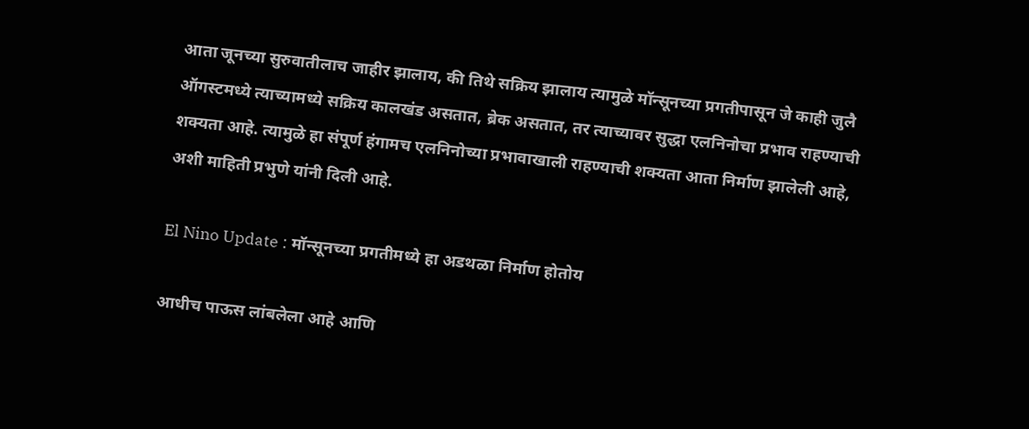आता जूनच्या सुरुवातीलाच जाहीर झालाय, की तिथे सक्रिय झालाय त्यामुळे मॉन्सूनच्या प्रगतीपासून जे काही जुलै ऑगस्टमध्ये त्याच्यामध्ये सक्रिय कालखंड असतात, ब्रेक असतात, तर त्याच्यावर सुद्धा एलनिनोचा प्रभाव राहण्याची शक्यता आहे. त्यामुळे हा संपूर्ण हंगामच एलनिनोच्या प्रभावाखाली राहण्याची शक्यता आता निर्माण झालेली आहे, अशी माहिती प्रभुणे यांनी दिली आहे.

El Nino Update : मॉन्सूनच्या प्रगतीमध्ये हा अडथळा निर्माण होतोय

आधीच पाऊस लांबलेला आहे आणि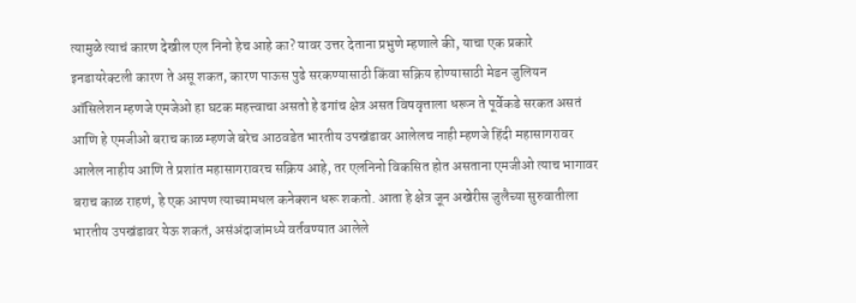त्यामुळे त्याचं कारण देखील एल निनो हेच आहे का? यावर उत्तर देताना प्रभुणे म्हणाले की, याचा एक प्रकारे इनडायरेक्टली कारण ते असू शकत, कारण पाऊस पुढे सरकण्यासाठी किंवा सक्रिय होण्यासाठी मेडन जुलियन ऑसिलेशन म्हणजे एमजेओ हा घटक महत्त्वाचा असतो हे ढगांच क्षेत्र असत विषवृत्ताला धरून ते पूर्वेकडे सरकत असतं आणि हे एमजीओ बराच काळ म्हणजे बरेच आठवडेत भारतीय उपखंडावर आलेलच नाही म्हणजे हिंदी महासागरावर आलेल नाहीय आणि ते प्रशांत महासागरावरच सक्रिय आहे, तर एलनिनो विकसित होत असताना एमजीओ त्याच भागावर बराच काळ राहणं, हे एक आपण त्याच्यामधल कनेक्शन धरू शकतो. आता हे क्षेत्र जून अखेरीस जुलैच्या सुरुवातीला भारतीय उपखंडावर येऊ शकतं, असंअंदाजांमध्ये वर्तवण्यात आलेले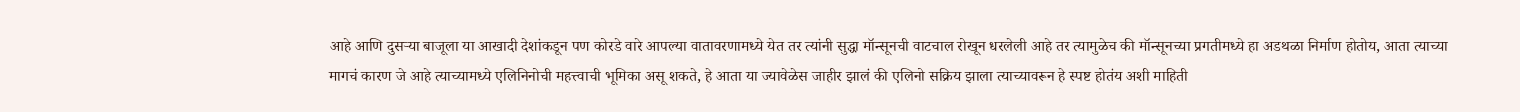आहे आणि दुसऱ्या बाजूला या आखादी देशांकडून पण कोरडे वारे आपल्या वातावरणामध्ये येत तर त्यांनी सुद्धा मॉन्सूनची वाटचाल रोखून धरलेली आहे तर त्यामुळेच की मॉन्सूनच्या प्रगतीमध्ये हा अडथळा निर्माण होतोय, आता त्याच्या मागचं कारण जे आहे त्याच्यामध्ये एलिनिनोची महत्त्वाची भूमिका असू शकते, हे आता या ज्यावेळेस जाहीर झालं की एलिनो सक्रिय झाला त्याच्यावरून हे स्पष्ट होतंय अशी माहिती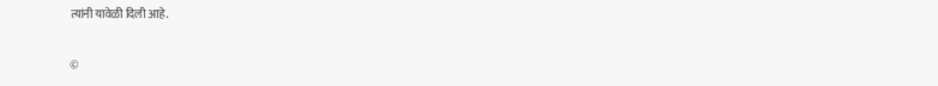त्यांनी यावेळी दिली आहे.

©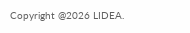Copyright @2026 LIDEA.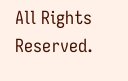All Rights Reserved.